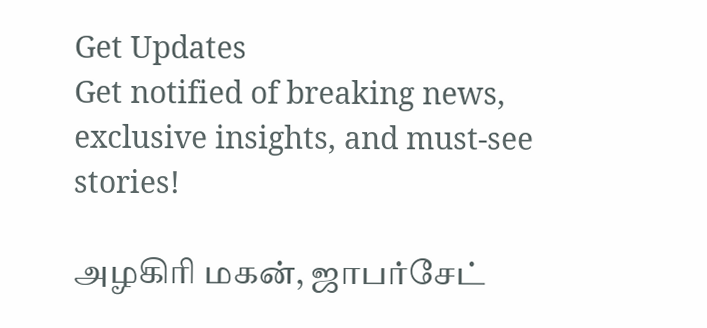Get Updates
Get notified of breaking news, exclusive insights, and must-see stories!

அழகிரி மகன், ஜாபர்சேட்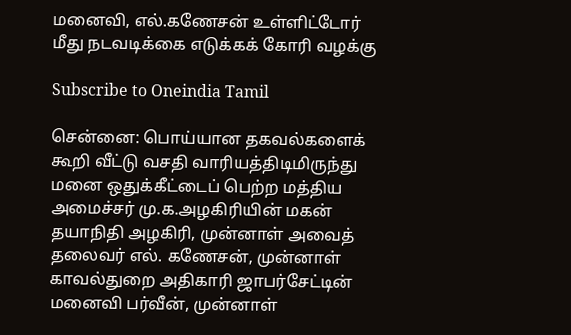மனைவி, எல்.கணேசன் உள்ளிட்டோர் மீது நடவடிக்கை எடுக்கக் கோரி வழக்கு

Subscribe to Oneindia Tamil

சென்னை: பொய்யான தகவல்களைக் கூறி வீட்டு வசதி வாரியத்திடிமிருந்து மனை ஒதுக்கீட்டைப் பெற்ற மத்திய அமைச்சர் மு.க.அழகிரியின் மகன் தயாநிதி அழகிரி, முன்னாள் அவைத் தலைவர் எல். கணேசன், முன்னாள் காவல்துறை அதிகாரி ஜாபர்சேட்டின் மனைவி பர்வீன், முன்னாள்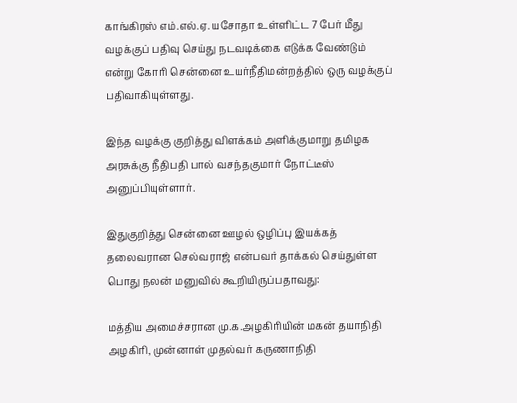காங்கிரஸ் எம்.எல்.ஏ. யசோதா உள்ளிட்ட 7 பேர் மீது வழக்குப் பதிவு செய்து நடவடிக்கை எடுக்க வேண்டும் என்று கோரி சென்னை உயர்நீதிமன்றத்தில் ஒரு வழக்குப் பதிவாகியுள்ளது.

இந்த வழக்கு குறித்து விளக்கம் அளிக்குமாறு தமிழக அரசுக்கு நீதிபதி பால் வசந்தகுமார் நோட்டீஸ் அனுப்பியுள்ளார்.

இதுகுறித்து சென்னை ஊழல் ஒழிப்பு இயக்கத் தலைவரான செல்வராஜ் என்பவர் தாக்கல் செய்துள்ள பொது நலன் மனுவில் கூறியிருப்பதாவது:

மத்திய அமைச்சரான மு.க.அழகிரியின் மகன் தயாநிதி அழகிரி, முன்னாள் முதல்வர் கருணாநிதி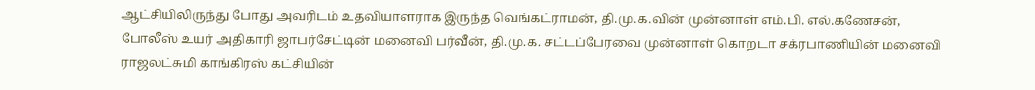ஆட்சியிலிருந்து போது அவரிடம் உதவியாளராக இருந்த வெங்கட்ராமன், தி.மு.க.வின் முன்னாள் எம்.பி. எல்.கணேசன், போலீஸ் உயர் அதிகாரி ஜாபர்சேட்டின் மனைவி பர்வீன், தி.மு.க. சட்டப்பேரவை முன்னாள் கொறடா சக்ரபாணியின் மனைவி ராஜலட்சுமி காங்கிரஸ் கட்சியின்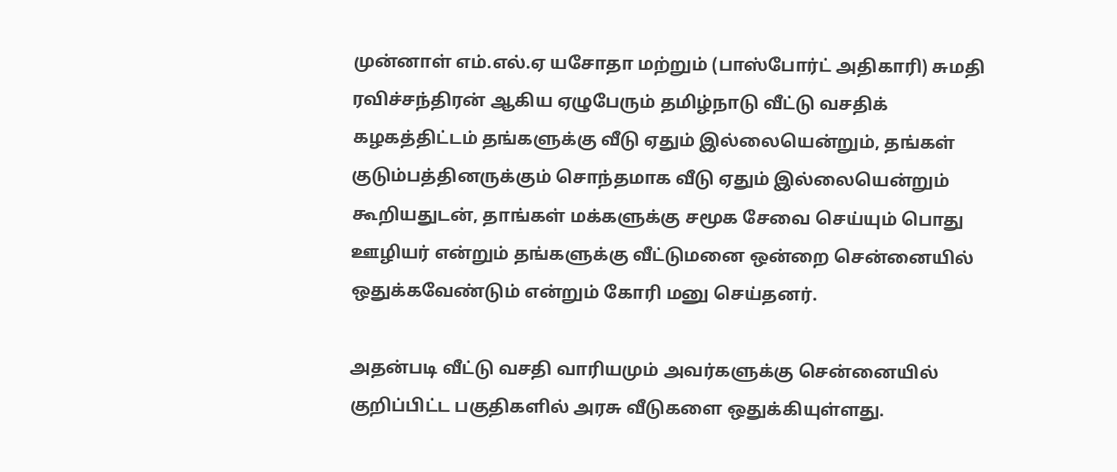முன்னாள் எம்.எல்.ஏ யசோதா மற்றும் (பாஸ்போர்ட் அதிகாரி) சுமதி ரவிச்சந்திரன் ஆகிய ஏழுபேரும் தமிழ்நாடு வீட்டு வசதிக் கழகத்திட்டம் தங்களுக்கு வீடு ஏதும் இல்லையென்றும், தங்கள் குடும்பத்தினருக்கும் சொந்தமாக வீடு ஏதும் இல்லையென்றும் கூறியதுடன், தாங்கள் மக்களுக்கு சமூக சேவை செய்யும் பொது ஊழியர் என்றும் தங்களுக்கு வீட்டுமனை ஒன்றை சென்னையில் ஒதுக்கவேண்டும் என்றும் கோரி மனு செய்தனர்.

அதன்படி வீட்டு வசதி வாரியமும் அவர்களுக்கு சென்னையில் குறிப்பிட்ட பகுதிகளில் அரசு வீடுகளை ஒதுக்கியுள்ளது.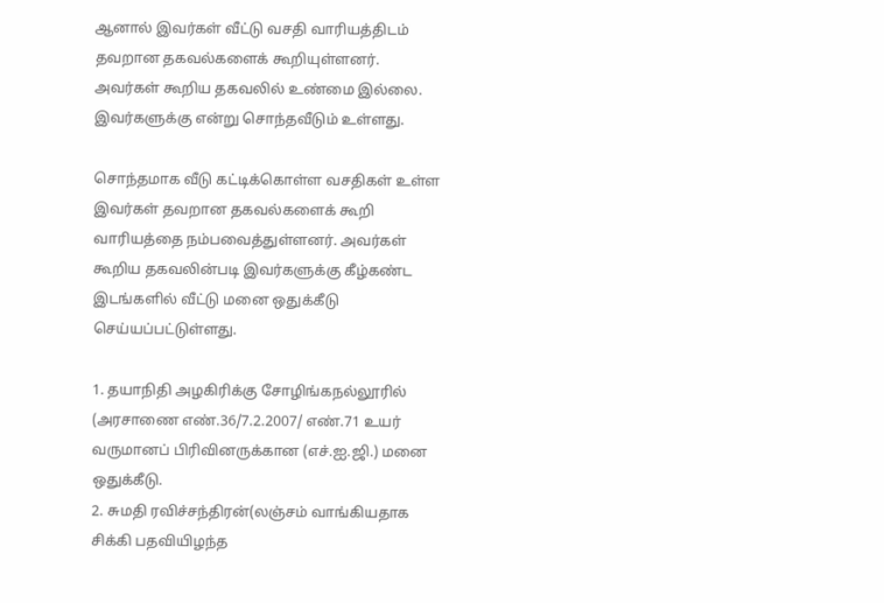ஆனால் இவர்கள் வீட்டு வசதி வாரியத்திடம் தவறான தகவல்களைக் கூறியுள்ளனர். அவர்கள் கூறிய தகவலில் உண்மை இல்லை. இவர்களுக்கு என்று சொந்தவீடும் உள்ளது.

சொந்தமாக வீடு கட்டிக்கொள்ள வசதிகள் உள்ள இவர்கள் தவறான தகவல்களைக் கூறி வாரியத்தை நம்பவைத்துள்ளனர். அவர்கள் கூறிய தகவலின்படி இவர்களுக்கு கீழ்கண்ட இடங்களில் வீட்டு மனை ஒதுக்கீடு செய்யப்பட்டுள்ளது.

1. தயாநிதி அழகிரிக்கு சோழிங்கநல்லூரில் (அரசாணை எண்.36/7.2.2007/ எண்.71 உயர் வருமானப் பிரிவினருக்கான (எச்.ஐ.ஜி.) மனை ஒதுக்கீடு.
2. சுமதி ரவிச்சந்திரன்(லஞ்சம் வாங்கியதாக சிக்கி பதவியிழந்த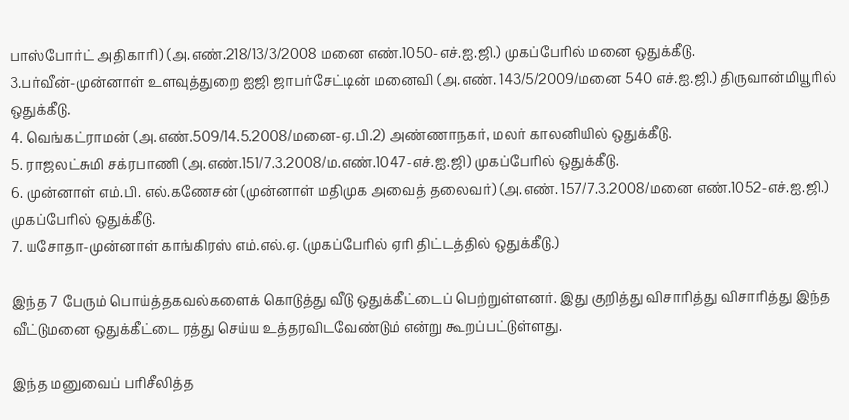பாஸ்போர்ட் அதிகாரி) (அ.எண்.218/13/3/2008 மனை எண்.1050-எச்.ஐ.ஜி.) முகப்பேரில் மனை ஒதுக்கீடு.
3.பர்வீன்-முன்னாள் உளவுத்துறை ஐஜி ஜாபர்சேட்டின் மனைவி (அ.எண். 143/5/2009/மனை 540 எச்.ஐ.ஜி.) திருவான்மியூரில் ஒதுக்கீடு.
4. வெங்கட்ராமன் (அ.எண்.509/14.5.2008/மனை-ஏ.பி.2) அண்ணாநகர், மலர் காலனியில் ஒதுக்கீடு.
5. ராஜலட்சுமி சக்ரபாணி (அ.எண்.151/7.3.2008/ம.எண்.1047-எச்.ஐ.ஜி) முகப்பேரில் ஒதுக்கீடு.
6. முன்னாள் எம்.பி. எல்.கணேசன் (முன்னாள் மதிமுக அவைத் தலைவர்) (அ.எண். 157/7.3.2008/மனை எண்.1052-எச்.ஐ.ஜி.) முகப்பேரில் ஒதுக்கீடு.
7. யசோதா-முன்னாள் காங்கிரஸ் எம்.எல்.ஏ. (முகப்பேரில் ஏரி திட்டத்தில் ஒதுக்கீடு.)

இந்த 7 பேரும் பொய்த்தகவல்களைக் கொடுத்து வீடு ஒதுக்கீட்டைப் பெற்றுள்ளனர். இது குறித்து விசாரித்து விசாரித்து இந்த வீட்டுமனை ஒதுக்கீட்டை ரத்து செய்ய உத்தரவிடவேண்டும் என்று கூறப்பட்டுள்ளது.

இந்த மனுவைப் பரிசீலித்த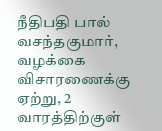நீதிபதி பால் வசந்தகுமார், வழக்கை விசாரணைக்கு ஏற்று, 2 வாரத்திற்குள்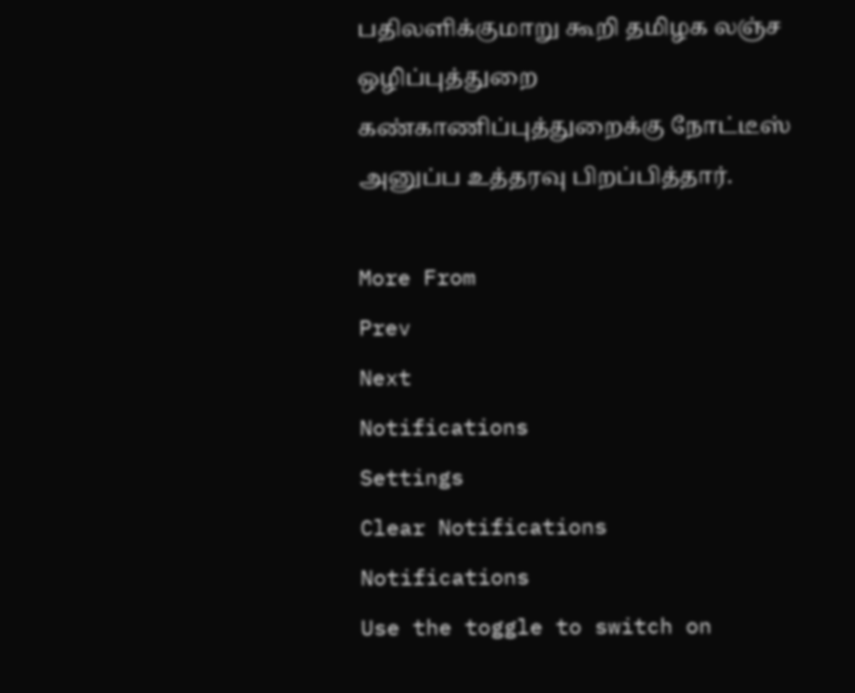பதிலளிக்குமாறு கூறி தமிழக லஞ்ச ஒழிப்புத்துறை கண்காணிப்புத்துறைக்கு நோட்டீஸ் அனுப்ப உத்தரவு பிறப்பித்தார்.

More From
Prev
Next
Notifications
Settings
Clear Notifications
Notifications
Use the toggle to switch on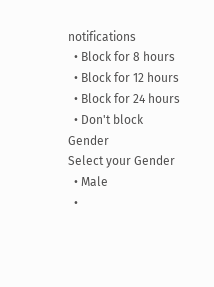notifications
  • Block for 8 hours
  • Block for 12 hours
  • Block for 24 hours
  • Don't block
Gender
Select your Gender
  • Male
  •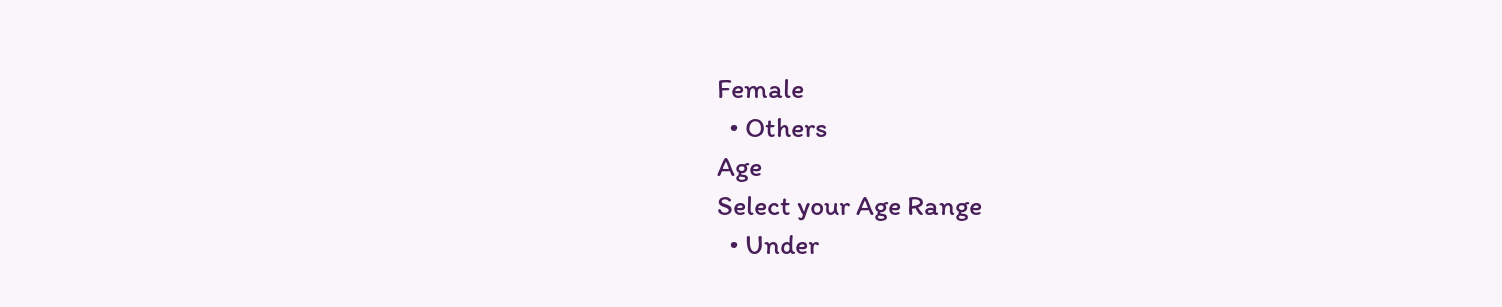Female
  • Others
Age
Select your Age Range
  • Under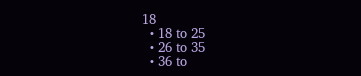18
  • 18 to 25
  • 26 to 35
  • 36 to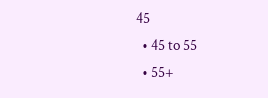45
  • 45 to 55
  • 55+